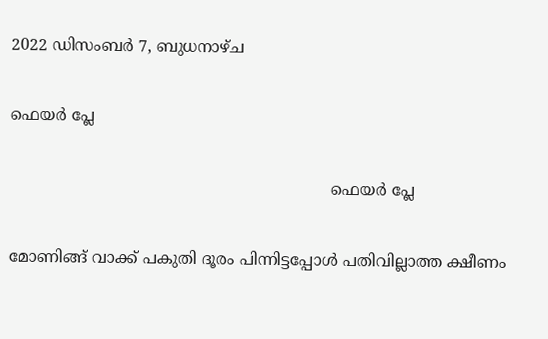2022 ഡിസംബർ 7, ബുധനാഴ്‌ച

ഫെയർ പ്ലേ

                                                                 ഫെയർ പ്ലേ

മോണിങ്ങ് വാക്ക് പകുതി ദൂരം പിന്നിട്ടപ്പോൾ പതിവില്ലാത്ത ക്ഷീണം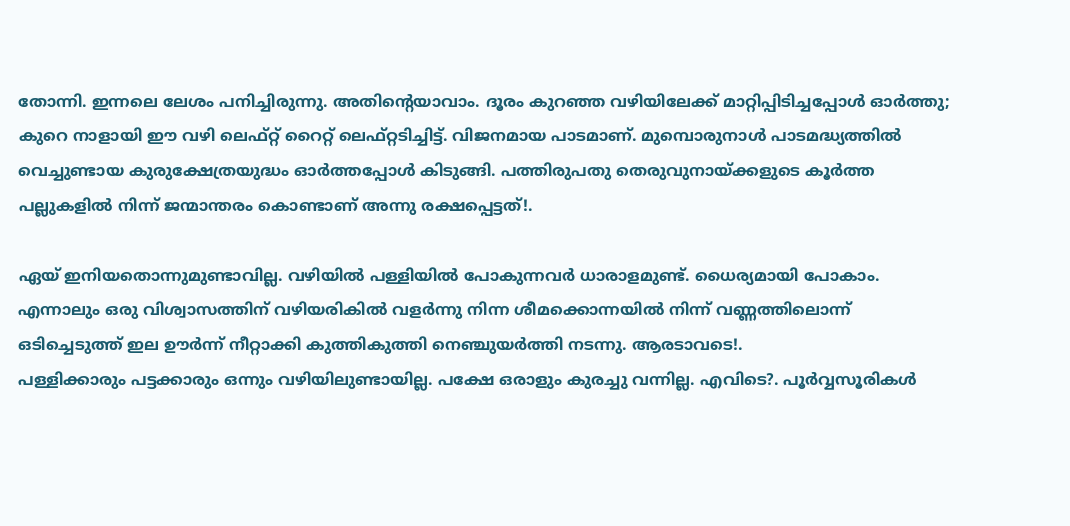തോന്നി. ഇന്നലെ ലേശം പനിച്ചിരുന്നു. അതിന്റെയാവാം. ദൂരം കുറഞ്ഞ വഴിയിലേക്ക് മാറ്റിപ്പിടിച്ചപ്പോൾ ഓർത്തു; കുറെ നാളായി ഈ വഴി ലെഫ്റ്റ് റൈറ്റ്‌ ലെഫ്റ്റടിച്ചിട്ട്. വിജനമായ പാടമാണ്. മുമ്പൊരുനാൾ പാടമദ്ധ്യത്തിൽ വെച്ചുണ്ടായ കുരുക്ഷേത്രയുദ്ധം ഓർത്തപ്പോൾ കിടുങ്ങി. പത്തിരുപതു തെരുവുനായ്ക്കളുടെ കൂർത്ത പല്ലുകളിൽ നിന്ന് ജന്മാന്തരം കൊണ്ടാണ് അന്നു രക്ഷപ്പെട്ടത്!.

ഏയ് ഇനിയതൊന്നുമുണ്ടാവില്ല. വഴിയിൽ പള്ളിയിൽ പോകുന്നവർ ധാരാളമുണ്ട്. ധൈര്യമായി പോകാം.
എന്നാലും ഒരു വിശ്വാസത്തിന് വഴിയരികിൽ വളർന്നു നിന്ന ശീമക്കൊന്നയിൽ നിന്ന്‌ വണ്ണത്തിലൊന്ന് ഒടിച്ചെടുത്ത് ഇല ഊർന്ന് നീറ്റാക്കി കുത്തികുത്തി നെഞ്ചുയർത്തി നടന്നു. ആരടാവടെ!.
പള്ളിക്കാരും പട്ടക്കാരും ഒന്നും വഴിയിലുണ്ടായില്ല. പക്ഷേ ഒരാളും കുരച്ചു വന്നില്ല. എവിടെ?. പൂർവ്വസൂരികൾ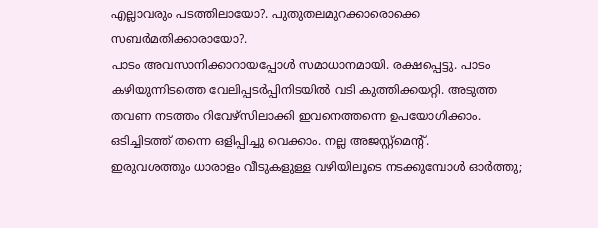എല്ലാവരും പടത്തിലായോ?. പുതുതലമുറക്കാരൊക്കെ സബർമതിക്കാരായോ?.
പാടം അവസാനിക്കാറായപ്പോൾ സമാധാനമായി. രക്ഷപ്പെട്ടു. പാടം കഴിയുന്നിടത്തെ വേലിപ്പടർപ്പിനിടയിൽ വടി കുത്തിക്കയറ്റി. അടുത്ത തവണ നടത്തം റിവേഴ്സിലാക്കി ഇവനെത്തന്നെ ഉപയോഗിക്കാം. ഒടിച്ചിടത്ത് തന്നെ ഒളിപ്പിച്ചു വെക്കാം. നല്ല അജസ്റ്റ്മെന്റ്.
ഇരുവശത്തും ധാരാളം വീടുകളുള്ള വഴിയിലൂടെ നടക്കുമ്പോൾ ഓർത്തു;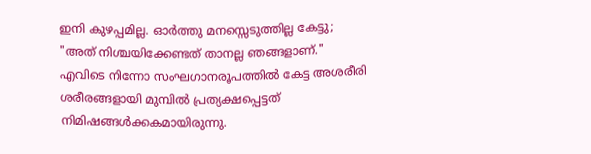ഇനി കുഴപ്പമില്ല. ഓർത്തു മനസ്സെടുത്തില്ല കേട്ടു;
"അത് നിശ്ചയിക്കേണ്ടത് താനല്ല ഞങ്ങളാണ്."
എവിടെ നിന്നോ സംഘഗാനരൂപത്തിൽ കേട്ട അശരീരി ശരീരങ്ങളായി മുമ്പിൽ പ്രത്യക്ഷപ്പെട്ടത് നിമിഷങ്ങൾക്കകമായിരുന്നു.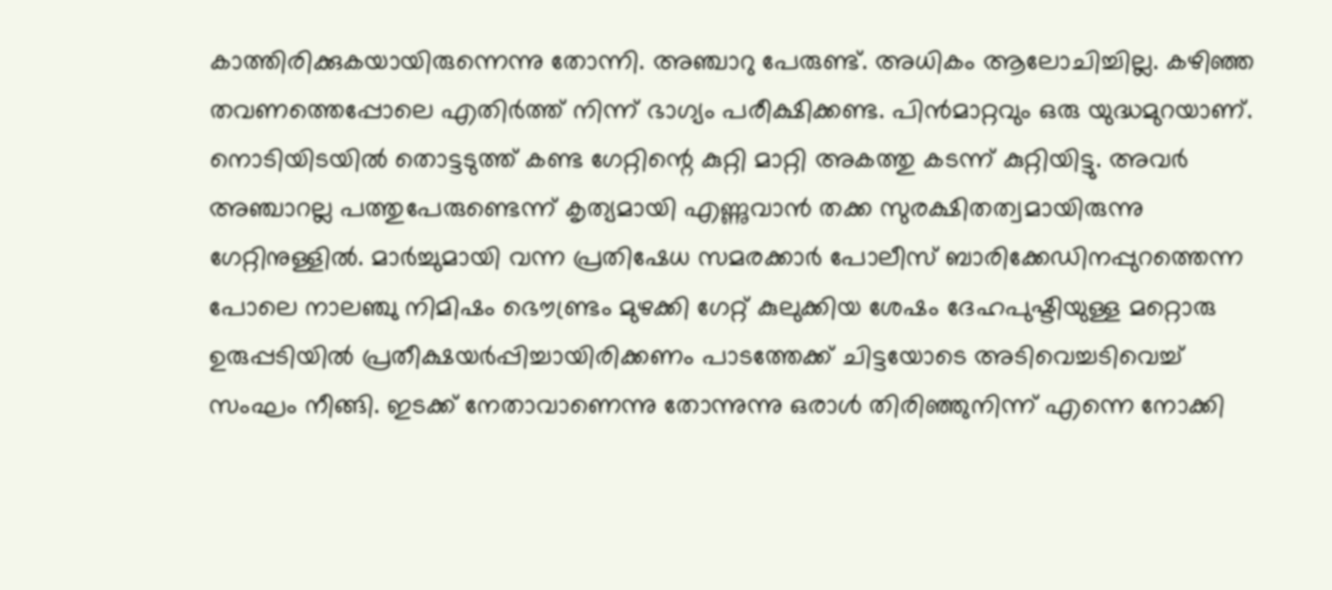കാത്തിരിക്കുകയായിരുന്നെന്നു തോന്നി. അഞ്ചാറു പേരുണ്ട്. അധികം ആലോചിച്ചില്ല. കഴിഞ്ഞ തവണത്തെപ്പോലെ എതിർത്ത് നിന്ന് ഭാഗ്യം പരീക്ഷിക്കണ്ട. പിൻമാറ്റവും ഒരു യുദ്ധമുറയാണ്.
നൊടിയിടയിൽ തൊട്ടടുത്ത് കണ്ട ഗേറ്റിന്റെ കുറ്റി മാറ്റി അകത്തു കടന്ന് കുറ്റിയിട്ടു. അവർ അഞ്ചാറല്ല പത്തുപേരുണ്ടെന്ന് കൃത്യമായി എണ്ണുവാൻ തക്ക സുരക്ഷിതത്വമായിരുന്നു ഗേറ്റിനുള്ളിൽ. മാർച്ചുമായി വന്ന പ്രതിഷേധ സമരക്കാർ പോലീസ് ബാരിക്കേഡിനപ്പുറത്തെന്ന പോലെ നാലഞ്ചു നിമിഷം ഭൌണ്ട്രം മുഴക്കി ഗേറ്റ് കുലുക്കിയ ശേഷം ദേഹപുഷ്ടിയുള്ള മറ്റൊരു ഉരുപ്പടിയിൽ പ്രതീക്ഷയർപ്പിച്ചായിരിക്കണം പാടത്തേക്ക് ചിട്ടയോടെ അടിവെച്ചടിവെച്ച് സംഘം നീങ്ങി. ഇടക്ക് നേതാവാണെന്നു തോന്നുന്നു ഒരാൾ തിരിഞ്ഞുനിന്ന് എന്നെ നോക്കി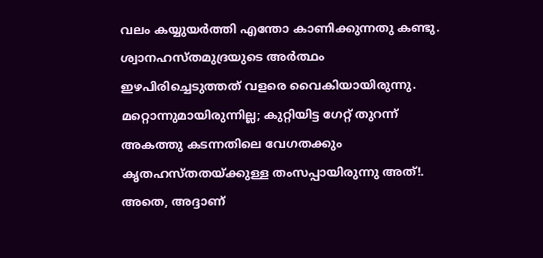വലം കയ്യുയർത്തി എന്തോ കാണിക്കുന്നതു കണ്ടു. ശ്വാനഹസ്തമുദ്രയുടെ അർത്ഥം ഇഴപിരിച്ചെടുത്തത് വളരെ വൈകിയായിരുന്നു. മറ്റൊന്നുമായിരുന്നില്ല; കുറ്റിയിട്ട ഗേറ്റ് തുറന്ന് അകത്തു കടന്നതിലെ വേഗതക്കും കൃതഹസ്തതയ്ക്കുള്ള തംസപ്പായിരുന്നു അത്!.
അതെ, അദ്ദാണ്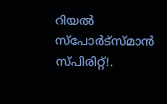റിയൽ സ്പോർട്സ്മാൻ സ്പിരിറ്റ്!.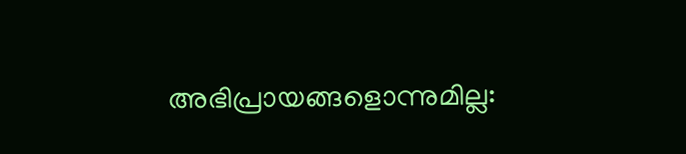അഭിപ്രായങ്ങളൊന്നുമില്ല: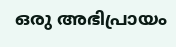ഒരു അഭിപ്രായം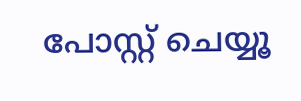പോസ്റ്റ് ചെയ്യൂ